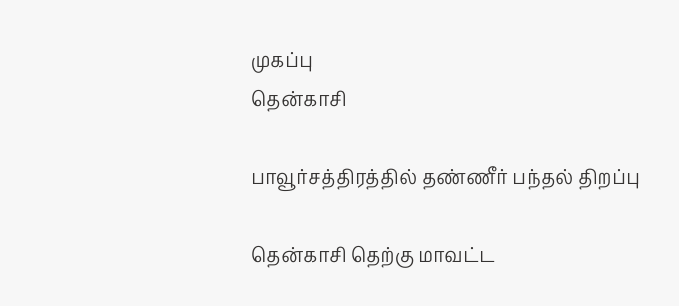முகப்பு
தென்காசி

பாவூர்சத்திரத்தில் தண்ணீர் பந்தல் திறப்பு

தென்காசி தெற்கு மாவட்ட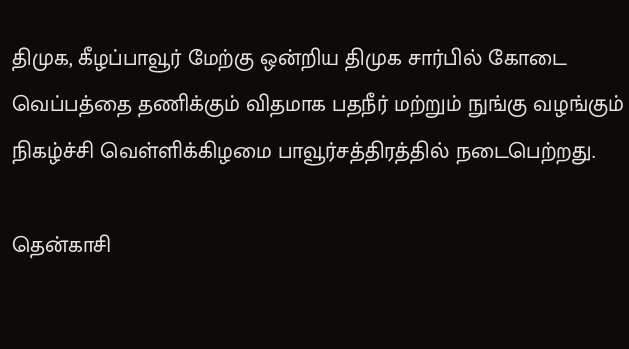திமுக, கீழப்பாவூர் மேற்கு ஒன்றிய திமுக சார்பில் கோடை வெப்பத்தை தணிக்கும் விதமாக பதநீர் மற்றும் நுங்கு வழங்கும் நிகழ்ச்சி வெள்ளிக்கிழமை பாவூர்சத்திரத்தில் நடைபெற்றது.

தென்காசி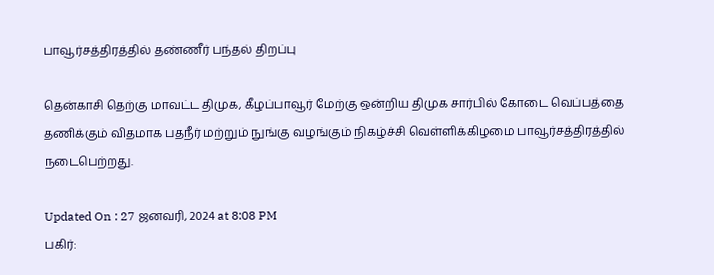பாவூர்சத்திரத்தில் தண்ணீர் பந்தல் திறப்பு

தென்காசி தெற்கு மாவட்ட திமுக, கீழப்பாவூர் மேற்கு ஒன்றிய திமுக சார்பில் கோடை வெப்பத்தை தணிக்கும் விதமாக பதநீர் மற்றும் நுங்கு வழங்கும் நிகழ்ச்சி வெள்ளிக்கிழமை பாவூர்சத்திரத்தில் நடைபெற்றது.

Updated On : 27 ஜனவரி, 2024 at 8:08 PM
பகிர்: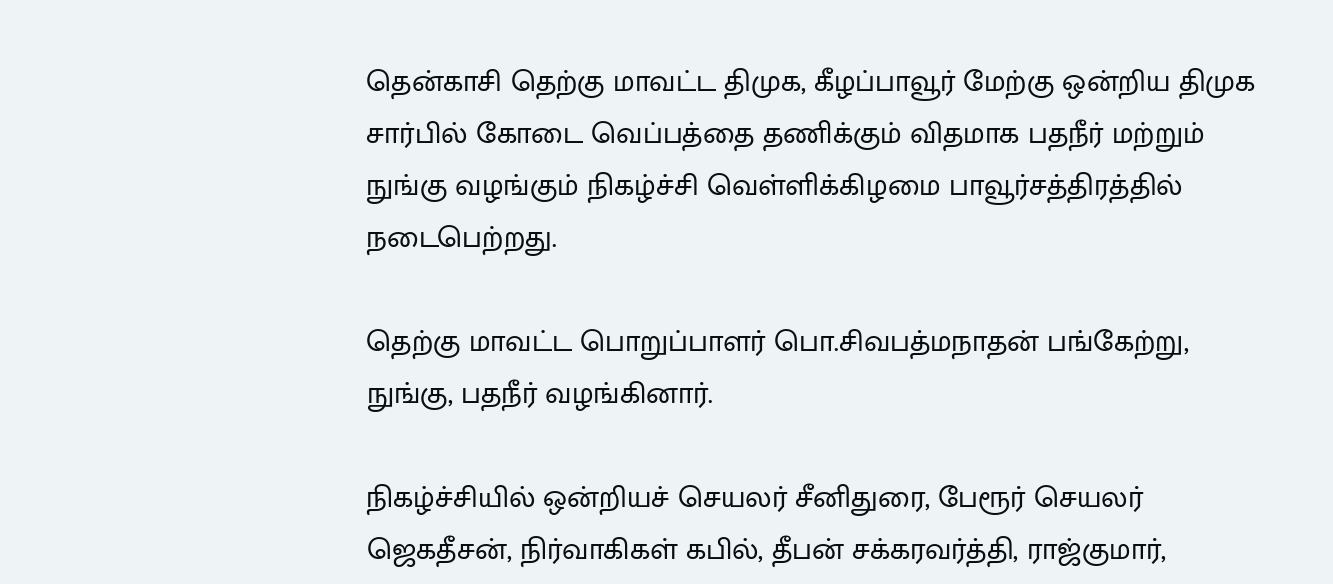தென்காசி தெற்கு மாவட்ட திமுக, கீழப்பாவூர் மேற்கு ஒன்றிய திமுக சார்பில் கோடை வெப்பத்தை தணிக்கும் விதமாக பதநீர் மற்றும் நுங்கு வழங்கும் நிகழ்ச்சி வெள்ளிக்கிழமை பாவூர்சத்திரத்தில் நடைபெற்றது.

தெற்கு மாவட்ட பொறுப்பாளர் பொ.சிவபத்மநாதன் பங்கேற்று, நுங்கு, பதநீர் வழங்கினார்.

நிகழ்ச்சியில் ஒன்றியச் செயலர் சீனிதுரை, பேரூர் செயலர் ஜெகதீசன், நிர்வாகிகள் கபில், தீபன் சக்கரவர்த்தி, ராஜ்குமார்,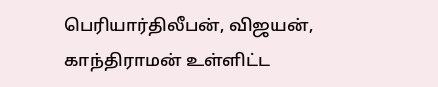பெரியார்திலீபன், விஜயன், காந்திராமன் உள்ளிட்ட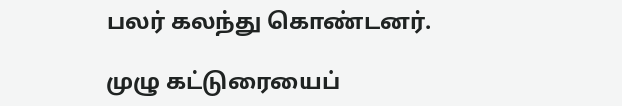பலர் கலந்து கொண்டனர்.

முழு கட்டுரையைப்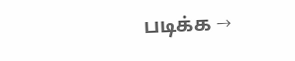படிக்க →